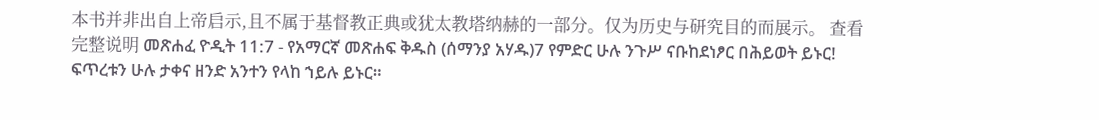本书并非出自上帝启示,且不属于基督教正典或犹太教塔纳赫的一部分。仅为历史与研究目的而展示。 查看完整说明 መጽሐፈ ዮዲት 11:7 - የአማርኛ መጽሐፍ ቅዱስ (ሰማንያ አሃዱ)7 የምድር ሁሉ ንጉሥ ናቡከደነፆር በሕይወት ይኑር! ፍጥረቱን ሁሉ ታቀና ዘንድ አንተን የላከ ኀይሉ ይኑር።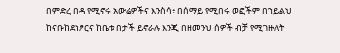በምድረ በዳ የሚኖሩ አውሬዎችና እንስሳ፥ በሰማይ የሚበሩ ወፎችም በኀይልህ ከናቡከደነፆርና ከቤቱ በታች ይኖራሉ እንጂ በዘመንህ ሰዎች ብቻ የሚገዙለት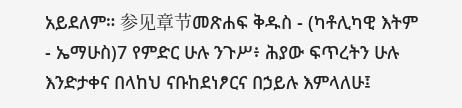አይደለም። 参见章节መጽሐፍ ቅዱስ - (ካቶሊካዊ እትም - ኤማሁስ)7 የምድር ሁሉ ንጉሥ፥ ሕያው ፍጥረትን ሁሉ እንድታቀና በላከህ ናቡከደነፆርና በኃይሉ እምላለሁ፤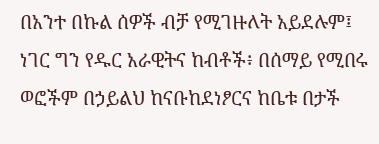በአንተ በኩል ሰዎች ብቻ የሚገዙለት አይደሉም፤ ነገር ግን የዱር አራዊትና ከብቶች፥ በሰማይ የሚበሩ ወፎችም በኃይልህ ከናቡከደነፆርና ከቤቱ በታች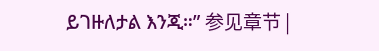ይገዙለታል እንጂ።” 参见章节 |